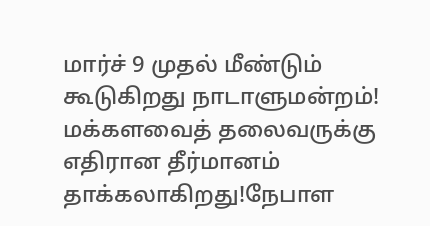மார்ச் 9 முதல் மீண்டும் கூடுகிறது நாடாளுமன்றம்! மக்களவைத் தலைவருக்கு எதிரான தீர்மானம் தாக்கலாகிறது!நேபாள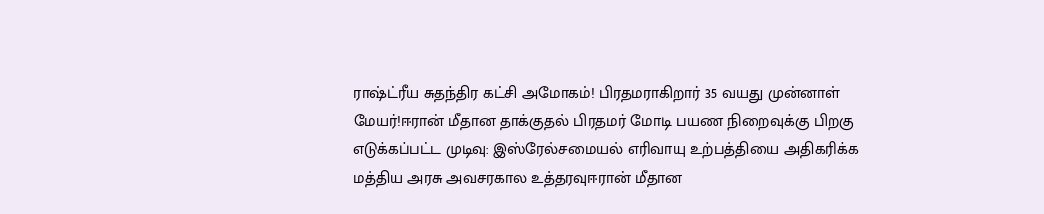ராஷ்ட்ரீய சுதந்திர கட்சி அமோகம்! பிரதமராகிறார் 35 வயது முன்னாள் மேயர்!ஈரான் மீதான தாக்குதல் பிரதமர் மோடி பயண நிறைவுக்கு பிறகு எடுக்கப்பட்ட முடிவு: இஸ்ரேல்சமையல் எரிவாயு உற்பத்தியை அதிகரிக்க மத்திய அரசு அவசரகால உத்தரவுஈரான் மீதான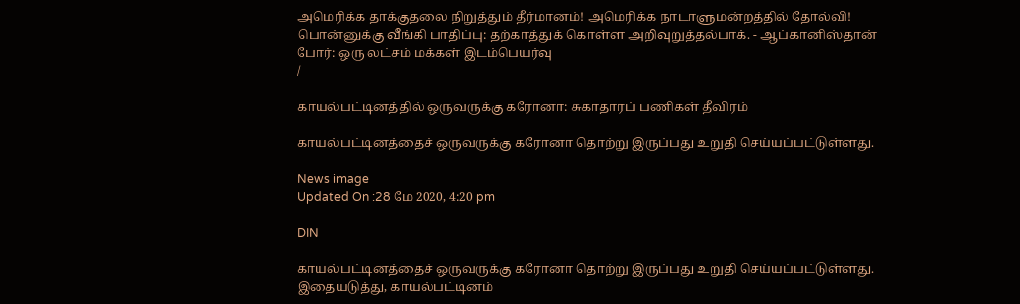அமெரிக்க தாக்குதலை நிறுத்தும் தீர்மானம்! அமெரிக்க நாடாளுமன்றத்தில் தோல்வி! பொன்னுக்கு வீங்கி பாதிப்பு: தற்காத்துக் கொள்ள அறிவுறுத்தல்பாக். - ஆப்கானிஸ்தான் போர்: ஒரு லட்சம் மக்கள் இடம்பெயர்வு
/

காயல்பட்டினத்தில் ஒருவருக்கு கரோனா: சுகாதாரப் பணிகள் தீவிரம்

காயல்பட்டினத்தைச் ஒருவருக்கு கரோனா தொற்று இருப்பது உறுதி செய்யப்பட்டுள்ளது.

News image
Updated On :28 மே 2020, 4:20 pm

DIN

காயல்பட்டினத்தைச் ஒருவருக்கு கரோனா தொற்று இருப்பது உறுதி செய்யப்பட்டுள்ளது. இதையடுத்து, காயல்பட்டினம்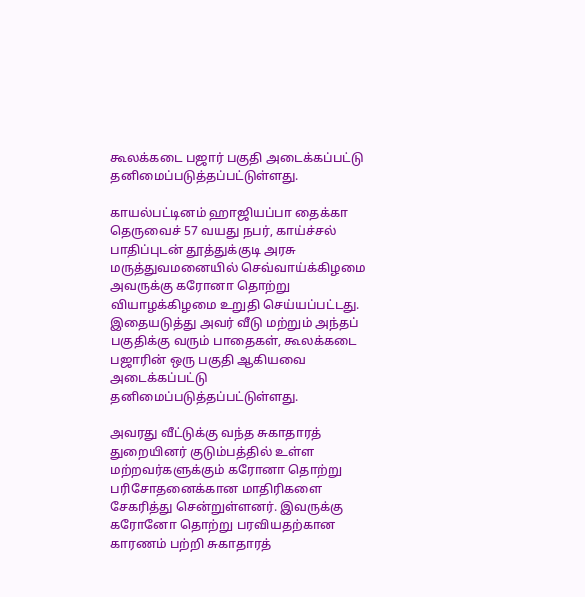கூலக்கடை பஜார் பகுதி அடைக்கப்பட்டு தனிமைப்படுத்தப்பட்டுள்ளது.

காயல்பட்டினம் ஹாஜியப்பா தைக்கா தெருவைச் 57 வயது நபர், காய்ச்சல் பாதிப்புடன் தூத்துக்குடி அரசு மருத்துவமனையில் செவ்வாய்க்கிழமை அவருக்கு கரோனா தொற்று வியாழக்கிழமை உறுதி செய்யப்பட்டது. இதையடுத்து அவர் வீடு மற்றும் அந்தப் பகுதிக்கு வரும் பாதைகள், கூலக்கடை பஜாரின் ஒரு பகுதி ஆகியவை அடைக்கப்பட்டு தனிமைப்படுத்தப்பட்டுள்ளது.

அவரது வீட்டுக்கு வந்த சுகாதாரத் துறையினர் குடும்பத்தில் உள்ள மற்றவர்களுக்கும் கரோனா தொற்று பரிசோதனைக்கான மாதிரிகளை சேகரித்து சென்றுள்ளனர். இவருக்கு கரோனோ தொற்று பரவியதற்கான காரணம் பற்றி சுகாதாரத்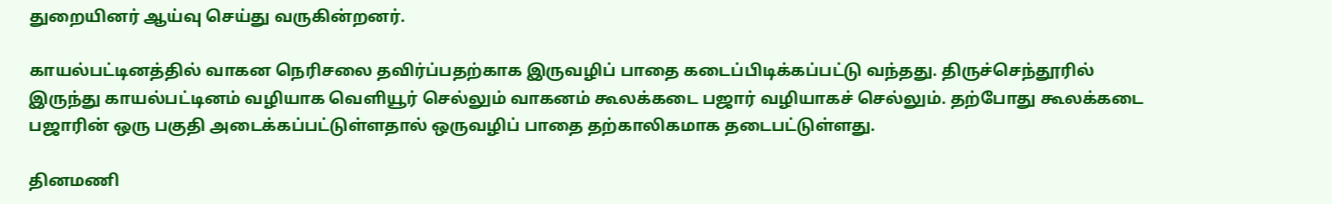துறையினர் ஆய்வு செய்து வருகின்றனர்.

காயல்பட்டினத்தில் வாகன நெரிசலை தவிர்ப்பதற்காக இருவழிப் பாதை கடைப்பிடிக்கப்பட்டு வந்தது. திருச்செந்தூரில் இருந்து காயல்பட்டினம் வழியாக வெளியூர் செல்லும் வாகனம் கூலக்கடை பஜார் வழியாகச் செல்லும். தற்போது கூலக்கடை பஜாரின் ஒரு பகுதி அடைக்கப்பட்டுள்ளதால் ஒருவழிப் பாதை தற்காலிகமாக தடைபட்டுள்ளது.

தினமணி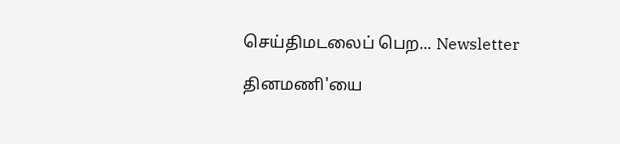செய்திமடலைப் பெற... Newsletter

தினமணி'யை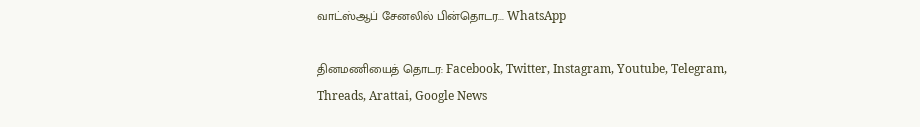வாட்ஸ்ஆப் சேனலில் பின்தொடர... WhatsApp

தினமணியைத் தொடர: Facebook, Twitter, Instagram, Youtube, Telegram, Threads, Arattai, Google News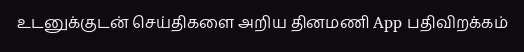உடனுக்குடன் செய்திகளை அறிய தினமணி App பதிவிறக்கம்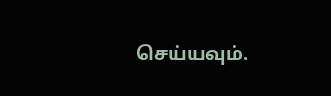செய்யவும்.